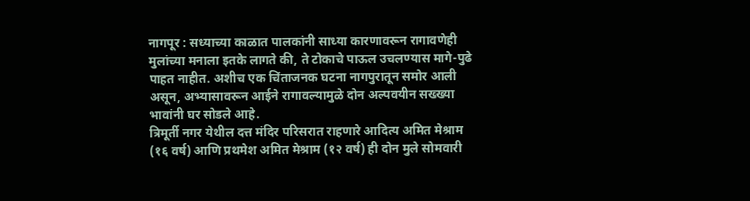नागपूर : सध्याच्या काळात पालकांनी साध्या कारणावरून रागावणेही मुलांच्या मनाला इतके लागते की, ते टोकाचे पाऊल उचलण्यास मागे-पुढे पाहत नाहीत. अशीच एक चिंताजनक घटना नागपुरातून समोर आली असून, अभ्यासावरून आईने रागावल्यामुळे दोन अल्पवयीन सख्ख्या भावांनी घर सोडले आहे.
त्रिमूर्ती नगर येथील दत्त मंदिर परिसरात राहणारे आदित्य अमित मेश्राम (१६ वर्ष) आणि प्रथमेश अमित मेश्राम (१२ वर्ष) ही दोन मुले सोमवारी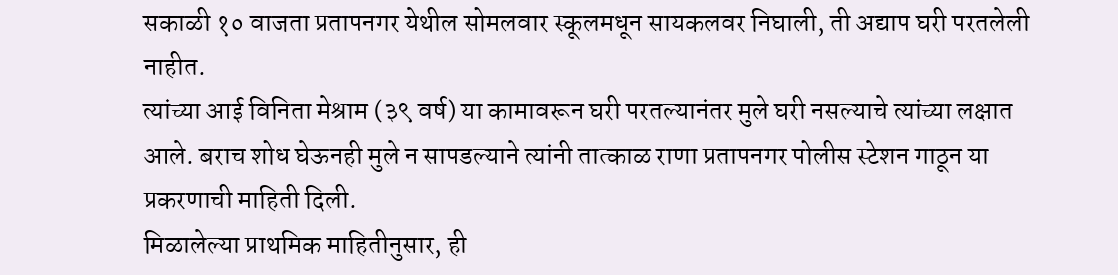सकाळी १० वाजता प्रतापनगर येथील सोमलवार स्कूलमधून सायकलवर निघाली, ती अद्याप घरी परतलेली नाहीत.
त्यांच्या आई विनिता मेश्राम (३९ वर्ष) या कामावरून घरी परतल्यानंतर मुले घरी नसल्याचे त्यांच्या लक्षात आले. बराच शोध घेऊनही मुले न सापडल्याने त्यांनी तात्काळ राणा प्रतापनगर पोलीस स्टेशन गाठून या प्रकरणाची माहिती दिली.
मिळालेल्या प्राथमिक माहितीनुसार, ही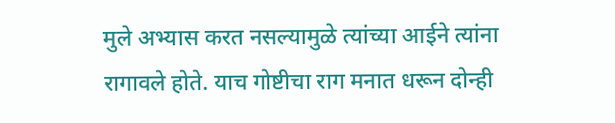मुले अभ्यास करत नसल्यामुळे त्यांच्या आईने त्यांना रागावले होते. याच गोष्टीचा राग मनात धरून दोन्ही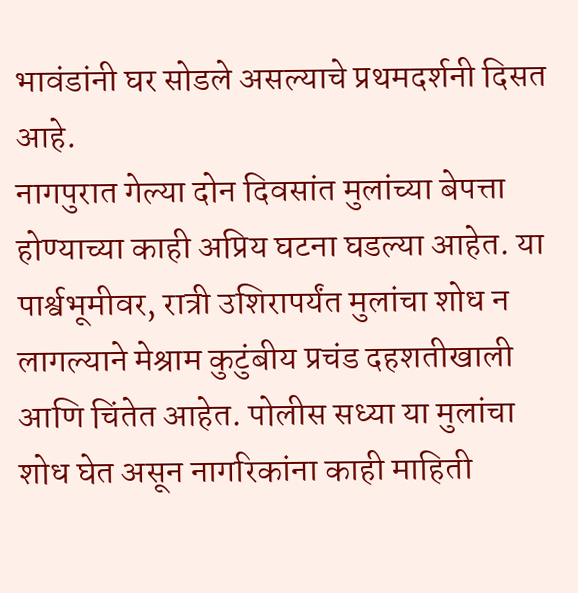भावंडांनी घर सोडले असल्याचे प्रथमदर्शनी दिसत आहे.
नागपुरात गेल्या दोन दिवसांत मुलांच्या बेपत्ता होण्याच्या काही अप्रिय घटना घडल्या आहेत. या पार्श्वभूमीवर, रात्री उशिरापर्यंत मुलांचा शोध न लागल्याने मेश्राम कुटुंबीय प्रचंड दहशतीखाली आणि चिंतेत आहेत. पोलीस सध्या या मुलांचा शोध घेत असून नागरिकांना काही माहिती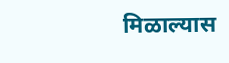मिळाल्यास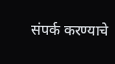संपर्क करण्याचे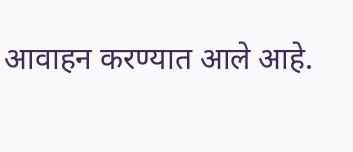आवाहन करण्यात आले आहे.